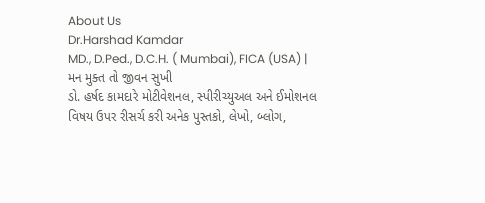About Us
Dr.Harshad Kamdar
MD., D.Ped., D.C.H. ( Mumbai), FICA (USA) |
મન મુક્ત તો જીવન સુખી
ડો. હર્ષદ કામદારે મોટીવેશનલ, સ્પીરીચ્યુઅલ અને ઈમોશનલ વિષય ઉપર રીસર્ચ કરી અનેક પુસ્તકો, લેખો, બ્લોગ,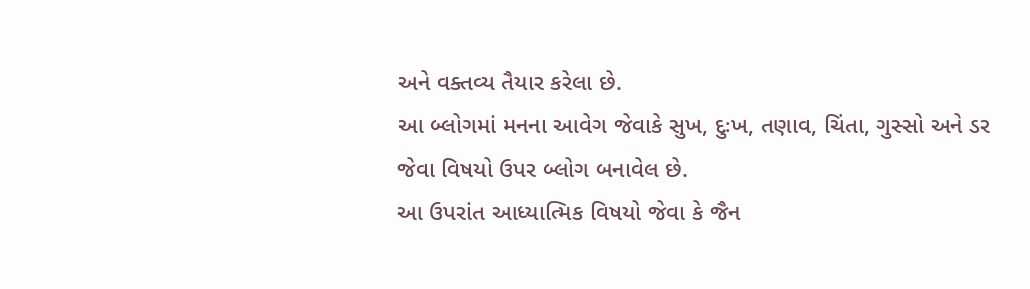અને વક્તવ્ય તૈયાર કરેલા છે.
આ બ્લોગમાં મનના આવેગ જેવાકે સુખ, દુઃખ, તણાવ, ચિંતા, ગુસ્સો અને ડર જેવા વિષયો ઉપર બ્લોગ બનાવેલ છે.
આ ઉપરાંત આધ્યાત્મિક વિષયો જેવા કે જૈન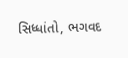સિધ્ધાંતો, ભગવદ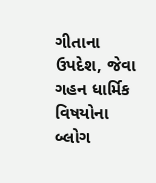ગીતાના ઉપદેશ, જેવા ગહન ધાર્મિક વિષયોના બ્લોગ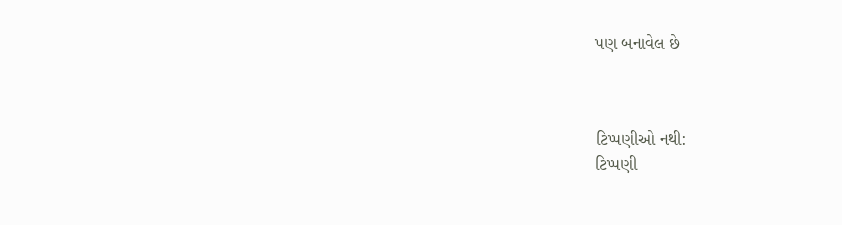પણ બનાવેલ છે



ટિપ્પણીઓ નથી:
ટિપ્પણી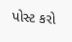પોસ્ટ કરો